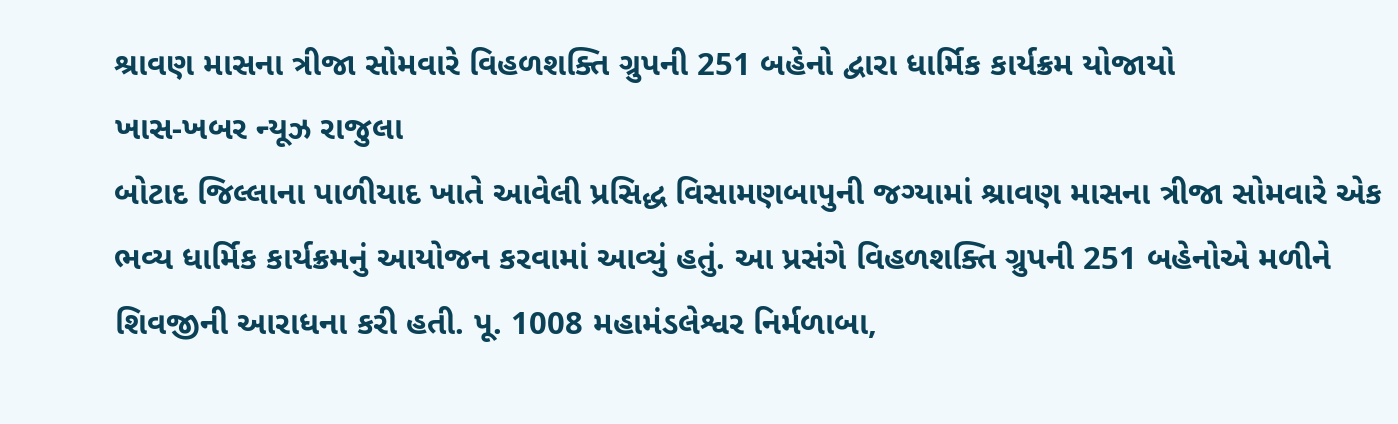શ્રાવણ માસના ત્રીજા સોમવારે વિહળશક્તિ ગ્રુપની 251 બહેનો દ્વારા ધાર્મિક કાર્યક્રમ યોજાયો
ખાસ-ખબર ન્યૂઝ રાજુલા
બોટાદ જિલ્લાના પાળીયાદ ખાતે આવેલી પ્રસિદ્ધ વિસામણબાપુની જગ્યામાં શ્રાવણ માસના ત્રીજા સોમવારે એક ભવ્ય ધાર્મિક કાર્યક્રમનું આયોજન કરવામાં આવ્યું હતું. આ પ્રસંગે વિહળશક્તિ ગ્રુપની 251 બહેનોએ મળીને શિવજીની આરાધના કરી હતી. પૂ. 1008 મહામંડલેશ્વર નિર્મળાબા,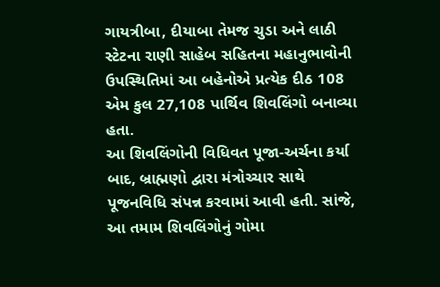ગાયત્રીબા, દીયાબા તેમજ ચુડા અને લાઠી સ્ટેટના રાણી સાહેબ સહિતના મહાનુભાવોની ઉપસ્થિતિમાં આ બહેનોએ પ્રત્યેક દીઠ 108 એમ કુલ 27,108 પાર્થિવ શિવલિંગો બનાવ્યા હતા.
આ શિવલિંગોની વિધિવત પૂજા-અર્ચના કર્યા બાદ, બ્રાહ્મણો દ્વારા મંત્રોચ્ચાર સાથે પૂજનવિધિ સંપન્ન કરવામાં આવી હતી. સાંજે, આ તમામ શિવલિંગોનું ગોમા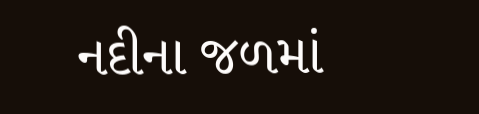નદીના જળમાં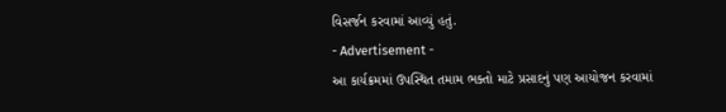વિસર્જન કરવામાં આવ્યું હતું.
- Advertisement -
આ કાર્યક્રમમાં ઉપસ્થિત તમામ ભક્તો માટે પ્રસાદનું પણ આયોજન કરવામાં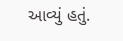આવ્યું હતું.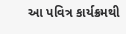આ પવિત્ર કાર્યક્રમથી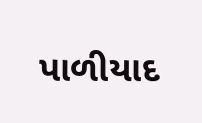પાળીયાદ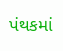પંથકમાં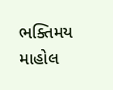ભક્તિમય માહોલ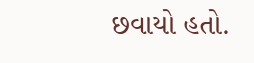છવાયો હતો.